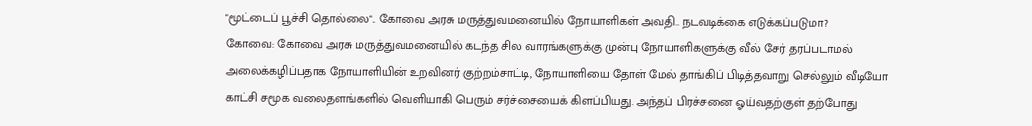"மூட்டைப் பூச்சி தொல்லை".. கோவை அரசு மருத்துவமனையில் நோயாளிகள் அவதி.. நடவடிக்கை எடுக்கப்படுமா?
கோவை: கோவை அரசு மருத்துவமனையில் கடந்த சில வாரங்களுக்கு முன்பு நோயாளிகளுக்கு வீல் சேர் தரப்படாமல் அலைக்கழிப்பதாக நோயாளியின் உறவினர் குற்றம்சாட்டி, நோயாளியை தோள் மேல் தாங்கிப் பிடித்தவாறு செல்லும் வீடியோ காட்சி சமூக வலைதளங்களில் வெளியாகி பெரும் சர்ச்சையைக் கிளப்பியது. அந்தப் பிரச்சனை ஓய்வதற்குள் தற்போது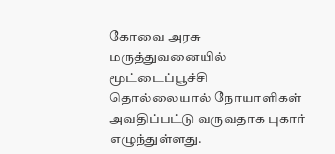கோவை அரசு மருத்துவனையில் மூட்டைப்பூச்சி தொல்லையால் நோயாளிகள் அவதிப்பட்டு வருவதாக புகார் எழுந்துள்ளது.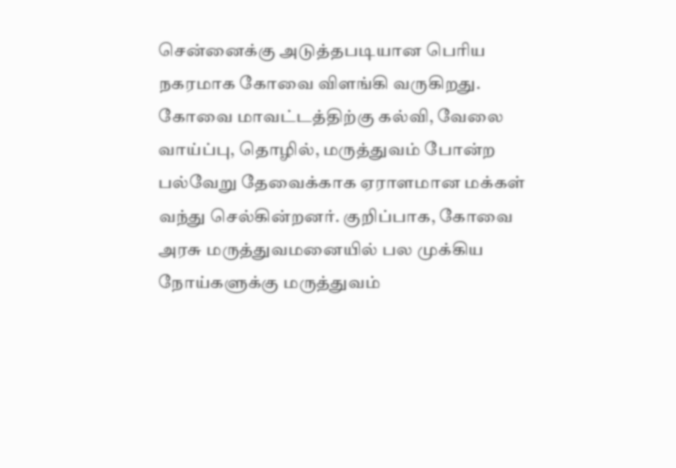சென்னைக்கு அடுத்தபடியான பெரிய நகரமாக கோவை விளங்கி வருகிறது. கோவை மாவட்டத்திற்கு கல்வி, வேலை வாய்ப்பு, தொழில், மருத்துவம் போன்ற பல்வேறு தேவைக்காக ஏராளமான மக்கள் வந்து செல்கின்றனர். குறிப்பாக, கோவை அரசு மருத்துவமனையில் பல முக்கிய நோய்களுக்கு மருத்துவம்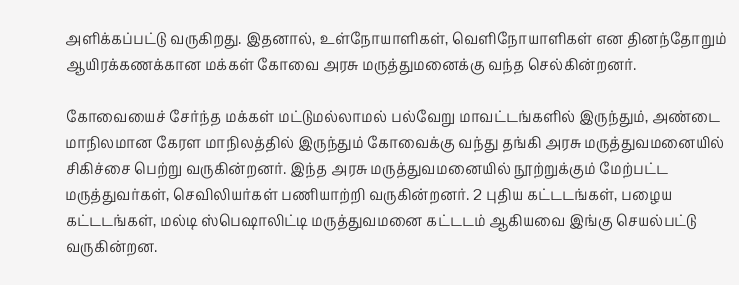அளிக்கப்பட்டு வருகிறது. இதனால், உள்நோயாளிகள், வெளிநோயாளிகள் என தினந்தோறும் ஆயிரக்கணக்கான மக்கள் கோவை அரசு மருத்துமனைக்கு வந்த செல்கின்றனர்.

கோவையைச் சேர்ந்த மக்கள் மட்டுமல்லாமல் பல்வேறு மாவட்டங்களில் இருந்தும், அண்டை மாநிலமான கேரள மாநிலத்தில் இருந்தும் கோவைக்கு வந்து தங்கி அரசு மருத்துவமனையில் சிகிச்சை பெற்று வருகின்றனர். இந்த அரசு மருத்துவமனையில் நூற்றுக்கும் மேற்பட்ட மருத்துவர்கள், செவிலியர்கள் பணியாற்றி வருகின்றனர். 2 புதிய கட்டடங்கள், பழைய கட்டடங்கள், மல்டி ஸ்பெஷாலிட்டி மருத்துவமனை கட்டடம் ஆகியவை இங்கு செயல்பட்டு வருகின்றன.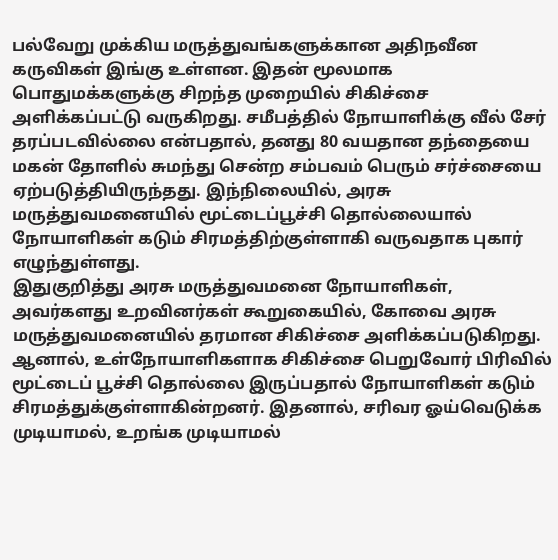பல்வேறு முக்கிய மருத்துவங்களுக்கான அதிநவீன கருவிகள் இங்கு உள்ளன. இதன் மூலமாக பொதுமக்களுக்கு சிறந்த முறையில் சிகிச்சை அளிக்கப்பட்டு வருகிறது. சமீபத்தில் நோயாளிக்கு வீல் சேர் தரப்படவில்லை என்பதால், தனது 80 வயதான தந்தையை மகன் தோளில் சுமந்து சென்ற சம்பவம் பெரும் சர்ச்சையை ஏற்படுத்தியிருந்தது. இந்நிலையில், அரசு மருத்துவமனையில் மூட்டைப்பூச்சி தொல்லையால் நோயாளிகள் கடும் சிரமத்திற்குள்ளாகி வருவதாக புகார் எழுந்துள்ளது.
இதுகுறித்து அரசு மருத்துவமனை நோயாளிகள், அவர்களது உறவினர்கள் கூறுகையில், கோவை அரசு மருத்துவமனையில் தரமான சிகிச்சை அளிக்கப்படுகிறது. ஆனால், உள்நோயாளிகளாக சிகிச்சை பெறுவோர் பிரிவில் மூட்டைப் பூச்சி தொல்லை இருப்பதால் நோயாளிகள் கடும் சிரமத்துக்குள்ளாகின்றனர். இதனால், சரிவர ஓய்வெடுக்க முடியாமல், உறங்க முடியாமல்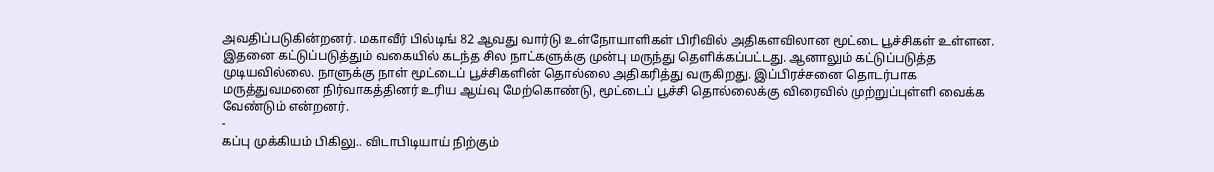அவதிப்படுகின்றனர். மகாவீர் பில்டிங் 82 ஆவது வார்டு உள்நோயாளிகள் பிரிவில் அதிகளவிலான மூட்டை பூச்சிகள் உள்ளன.
இதனை கட்டுப்படுத்தும் வகையில் கடந்த சில நாட்களுக்கு முன்பு மருந்து தெளிக்கப்பட்டது. ஆனாலும் கட்டுப்படுத்த முடியவில்லை. நாளுக்கு நாள் மூட்டைப் பூச்சிகளின் தொல்லை அதிகரித்து வருகிறது. இப்பிரச்சனை தொடர்பாக மருத்துவமனை நிர்வாகத்தினர் உரிய ஆய்வு மேற்கொண்டு, மூட்டைப் பூச்சி தொல்லைக்கு விரைவில் முற்றுப்புள்ளி வைக்க வேண்டும் என்றனர்.
-
கப்பு முக்கியம் பிகிலு.. விடாபிடியாய் நிற்கும்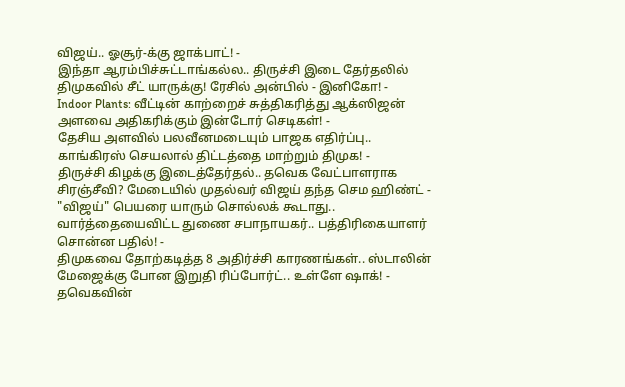விஜய்.. ஓசூர்-க்கு ஜாக்பாட்! -
இந்தா ஆரம்பிச்சுட்டாங்கல்ல.. திருச்சி இடை தேர்தலில் திமுகவில் சீட் யாருக்கு! ரேசில் அன்பில் - இனிகோ! -
Indoor Plants: வீட்டின் காற்றைச் சுத்திகரித்து ஆக்ஸிஜன் அளவை அதிகரிக்கும் இன்டோர் செடிகள்! -
தேசிய அளவில் பலவீனமடையும் பாஜக எதிர்ப்பு.. காங்கிரஸ் செயலால் திட்டத்தை மாற்றும் திமுக! -
திருச்சி கிழக்கு இடைத்தேர்தல்.. தவெக வேட்பாளராக சிரஞ்சீவி? மேடையில் முதல்வர் விஜய் தந்த செம ஹிண்ட் -
"விஜய்" பெயரை யாரும் சொல்லக் கூடாது.. வார்த்தையைவிட்ட துணை சபாநாயகர்.. பத்திரிகையாளர் சொன்ன பதில்! -
திமுகவை தோற்கடித்த 8 அதிர்ச்சி காரணங்கள்.. ஸ்டாலின் மேஜைக்கு போன இறுதி ரிப்போர்ட்.. உள்ளே ஷாக்! -
தவெகவின்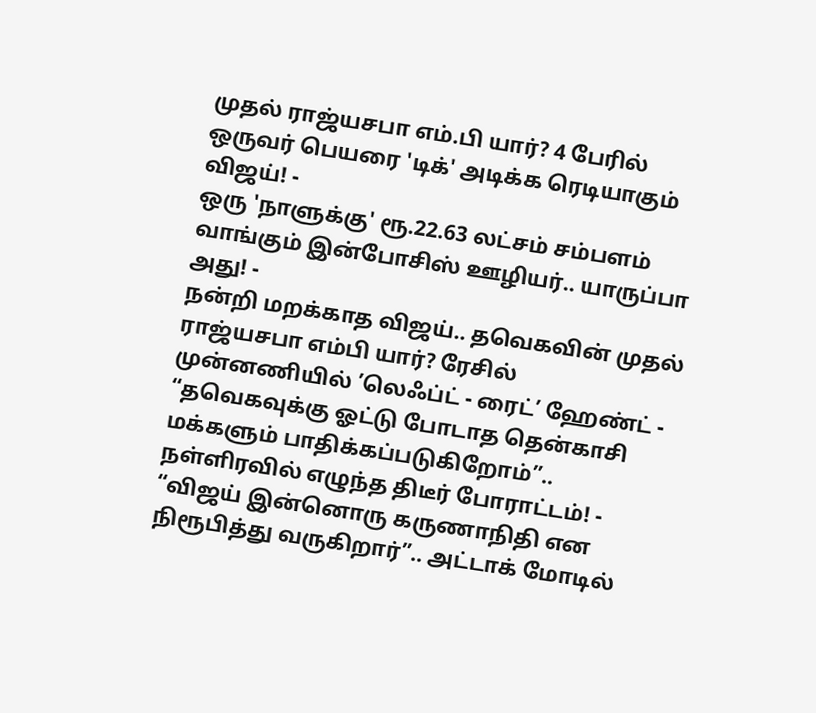முதல் ராஜ்யசபா எம்.பி யார்? 4 பேரில் ஒருவர் பெயரை 'டிக்' அடிக்க ரெடியாகும் விஜய்! -
ஒரு 'நாளுக்கு' ரூ.22.63 லட்சம் சம்பளம் வாங்கும் இன்போசிஸ் ஊழியர்.. யாருப்பா அது! -
நன்றி மறக்காத விஜய்.. தவெகவின் முதல் ராஜ்யசபா எம்பி யார்? ரேசில் முன்னணியில் ’லெஃப்ட் - ரைட்’ ஹேண்ட் -
“தவெகவுக்கு ஓட்டு போடாத தென்காசி மக்களும் பாதிக்கப்படுகிறோம்”.. நள்ளிரவில் எழுந்த திடீர் போராட்டம்! -
“விஜய் இன்னொரு கருணாநிதி என நிரூபித்து வருகிறார்”.. அட்டாக் மோடில்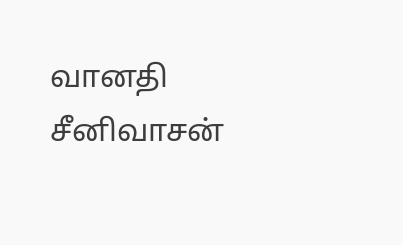வானதி சீனிவாசன்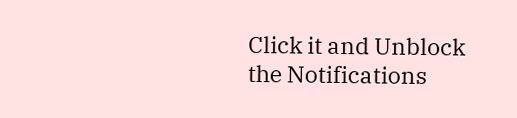Click it and Unblock the Notifications